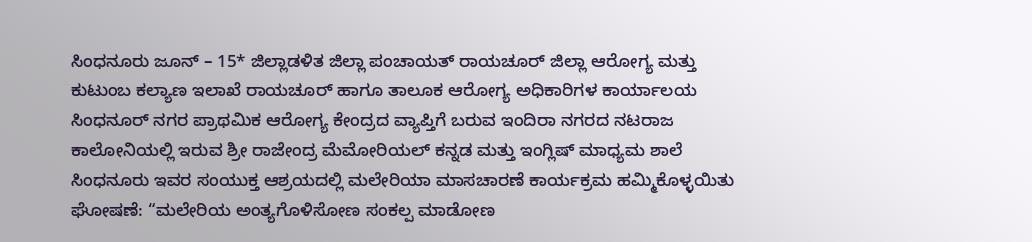ಸಿಂಧನೂರು ಜೂನ್ – 15* ಜಿಲ್ಲಾಡಳಿತ ಜಿಲ್ಲಾ ಪಂಚಾಯತ್ ರಾಯಚೂರ್ ಜಿಲ್ಲಾ ಆರೋಗ್ಯ ಮತ್ತು ಕುಟುಂಬ ಕಲ್ಯಾಣ ಇಲಾಖೆ ರಾಯಚೂರ್ ಹಾಗೂ ತಾಲೂಕ ಆರೋಗ್ಯ ಅಧಿಕಾರಿಗಳ ಕಾರ್ಯಾಲಯ ಸಿಂಧನೂರ್ ನಗರ ಪ್ರಾಥಮಿಕ ಆರೋಗ್ಯ ಕೇಂದ್ರದ ವ್ಯಾಪ್ತಿಗೆ ಬರುವ ಇಂದಿರಾ ನಗರದ ನಟರಾಜ ಕಾಲೋನಿಯಲ್ಲಿ ಇರುವ ಶ್ರೀ ರಾಜೇಂದ್ರ ಮೆಮೋರಿಯಲ್ ಕನ್ನಡ ಮತ್ತು ಇಂಗ್ಲಿಷ್ ಮಾಧ್ಯಮ ಶಾಲೆ ಸಿಂಧನೂರು ಇವರ ಸಂಯುಕ್ತ ಆಶ್ರಯದಲ್ಲಿ ಮಲೇರಿಯಾ ಮಾಸಚಾರಣೆ ಕಾರ್ಯಕ್ರಮ ಹಮ್ಮಿಕೊಳ್ಳಯಿತು ಘೋಷಣೆ: “ಮಲೇರಿಯ ಅಂತ್ಯಗೊಳಿಸೋಣ ಸಂಕಲ್ಪ ಮಾಡೋಣ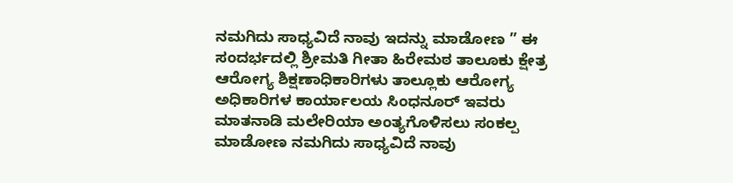ನಮಗಿದು ಸಾಧ್ಯವಿದೆ ನಾವು ಇದನ್ನು ಮಾಡೋಣ ” ಈ ಸಂದರ್ಭದಲ್ಲಿ ಶ್ರೀಮತಿ ಗೀತಾ ಹಿರೇಮಠ ತಾಲೂಕು ಕ್ಷೇತ್ರ ಆರೋಗ್ಯ ಶಿಕ್ಷಣಾಧಿಕಾರಿಗಳು ತಾಲ್ಲೂಕು ಆರೋಗ್ಯ ಅಧಿಕಾರಿಗಳ ಕಾರ್ಯಾಲಯ ಸಿಂಧನೂರ್ ಇವರು ಮಾತನಾಡಿ ಮಲೇರಿಯಾ ಅಂತ್ಯಗೊಳಿಸಲು ಸಂಕಲ್ಪ ಮಾಡೋಣ ನಮಗಿದು ಸಾಧ್ಯವಿದೆ ನಾವು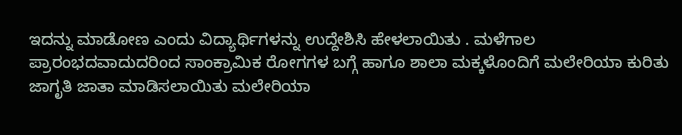ಇದನ್ನು ಮಾಡೋಣ ಎಂದು ವಿದ್ಯಾರ್ಥಿಗಳನ್ನು ಉದ್ದೇಶಿಸಿ ಹೇಳಲಾಯಿತು . ಮಳೆಗಾಲ ಪ್ರಾರಂಭದವಾದುದರಿಂದ ಸಾಂಕ್ರಾಮಿಕ ರೋಗಗಳ ಬಗ್ಗೆ ಹಾಗೂ ಶಾಲಾ ಮಕ್ಕಳೊಂದಿಗೆ ಮಲೇರಿಯಾ ಕುರಿತು ಜಾಗೃತಿ ಜಾತಾ ಮಾಡಿಸಲಾಯಿತು ಮಲೇರಿಯಾ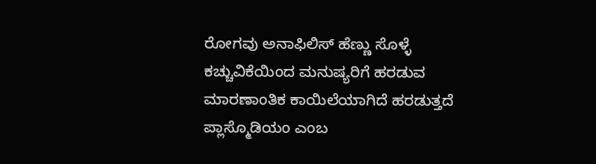ರೋಗವು ಅನಾಫಿಲಿಸ್ ಹೆಣ್ಣು ಸೊಳ್ಳೆ ಕಚ್ಚುವಿಕೆಯಿಂದ ಮನುಷ್ಯರಿಗೆ ಹರಡುವ ಮಾರಣಾಂತಿಕ ಕಾಯಿಲೆಯಾಗಿದೆ ಹರಡುತ್ತದೆ ಪ್ಲಾಸ್ಮೊಡಿಯಂ ಎಂಬ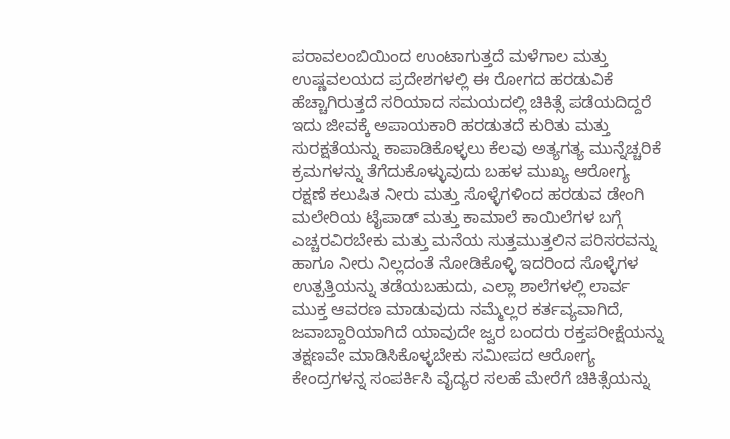ಪರಾವಲಂಬಿಯಿಂದ ಉಂಟಾಗುತ್ತದೆ ಮಳೆಗಾಲ ಮತ್ತು ಉಷ್ಣವಲಯದ ಪ್ರದೇಶಗಳಲ್ಲಿ ಈ ರೋಗದ ಹರಡುವಿಕೆ ಹೆಚ್ಚಾಗಿರುತ್ತದೆ ಸರಿಯಾದ ಸಮಯದಲ್ಲಿ ಚಿಕಿತ್ಸೆ ಪಡೆಯದಿದ್ದರೆ ಇದು ಜೀವಕ್ಕೆ ಅಪಾಯಕಾರಿ ಹರಡುತದೆ ಕುರಿತು ಮತ್ತು ಸುರಕ್ಷತೆಯನ್ನು ಕಾಪಾಡಿಕೊಳ್ಳಲು ಕೆಲವು ಅತ್ಯಗತ್ಯ ಮುನ್ನೆಚ್ಚರಿಕೆ ಕ್ರಮಗಳನ್ನು ತೆಗೆದುಕೊಳ್ಳುವುದು ಬಹಳ ಮುಖ್ಯ ಆರೋಗ್ಯ ರಕ್ಷಣೆ ಕಲುಷಿತ ನೀರು ಮತ್ತು ಸೊಳ್ಳೆಗಳಿಂದ ಹರಡುವ ಡೇಂಗಿ ಮಲೇರಿಯ ಟೈಪಾಡ್ ಮತ್ತು ಕಾಮಾಲೆ ಕಾಯಿಲೆಗಳ ಬಗ್ಗೆ ಎಚ್ಚರವಿರಬೇಕು ಮತ್ತು ಮನೆಯ ಸುತ್ತಮುತ್ತಲಿನ ಪರಿಸರವನ್ನು ಹಾಗೂ ನೀರು ನಿಲ್ಲದಂತೆ ನೋಡಿಕೊಳ್ಳಿ ಇದರಿಂದ ಸೊಳ್ಳೆಗಳ ಉತ್ಪತ್ತಿಯನ್ನು ತಡೆಯಬಹುದು, ಎಲ್ಲಾ ಶಾಲೆಗಳಲ್ಲಿ ಲಾರ್ವ ಮುಕ್ತ ಆವರಣ ಮಾಡುವುದು ನಮ್ಮೆಲ್ಲರ ಕರ್ತವ್ಯವಾಗಿದೆ, ಜವಾಬ್ದಾರಿಯಾಗಿದೆ ಯಾವುದೇ ಜ್ವರ ಬಂದರು ರಕ್ತಪರೀಕ್ಷೆಯನ್ನು ತಕ್ಷಣವೇ ಮಾಡಿಸಿಕೊಳ್ಳಬೇಕು ಸಮೀಪದ ಆರೋಗ್ಯ ಕೇಂದ್ರಗಳನ್ನ ಸಂಪರ್ಕಿಸಿ ವೈದ್ಯರ ಸಲಹೆ ಮೇರೆಗೆ ಚಿಕಿತ್ಸೆಯನ್ನು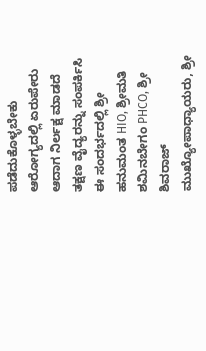ಪಡೆದುಕೊಳ್ಳಬೇಕು ಆರೋಗ್ಯದಲ್ಲಿ ಏರುಪೇರು ಆದಾಗ ನಿರ್ಲಕ್ಷ ಮಾಡದೆ ತಕ್ಷಣ ವೈದ್ಯರನ್ನು ಸಂಪರ್ಕಿಸಿ ಈ ಸಂದರ್ಭದಲ್ಲಿ ಶ್ರೀ ಹನುಮಂತ HIO, ಶ್ರೀಮತಿ ಶಮಿನಬೇಗಂ PHCO, ಶ್ರೀ ಶಿವರಾಜ್ ಮುಖ್ಯೋಪಾಧ್ಯಾಯರು, ಶ್ರೀ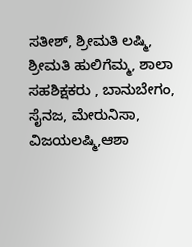ಸತೀಶ್, ಶ್ರೀಮತಿ ಲಷ್ಮಿ, ಶ್ರೀಮತಿ ಹುಲಿಗೆಮ್ಮ, ಶಾಲಾ ಸಹಶಿಕ್ಷಕರು , ಬಾನುಬೇಗಂ, ಸೈನಜ, ಮೇರುನಿಸಾ, ವಿಜಯಲಷ್ಮಿ,ಆಶಾ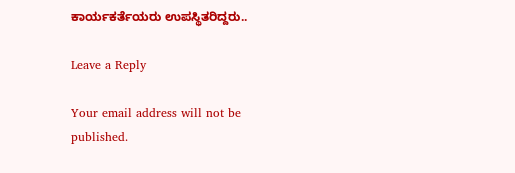ಕಾರ್ಯಕರ್ತೆಯರು ಉಪಸ್ಥಿತರಿದ್ದರು..

Leave a Reply

Your email address will not be published.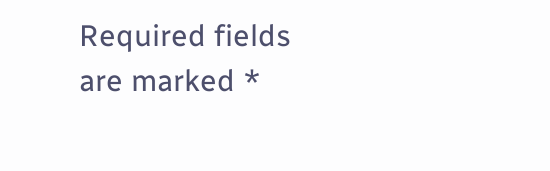Required fields are marked *